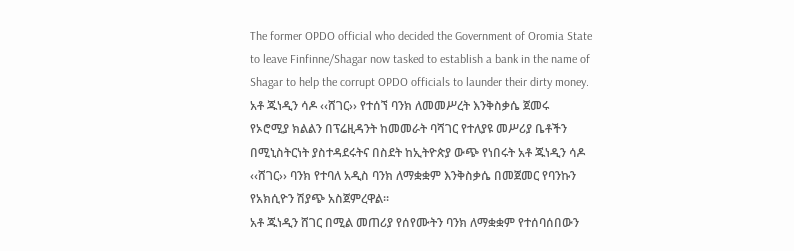The former OPDO official who decided the Government of Oromia State to leave Finfinne/Shagar now tasked to establish a bank in the name of Shagar to help the corrupt OPDO officials to launder their dirty money.
አቶ ጁነዲን ሳዶ ‹‹ሸገር›› የተሰኘ ባንክ ለመመሥረት እንቅስቃሴ ጀመሩ
የኦሮሚያ ክልልን በፕሬዚዳንት ከመመራት ባሻገር የተለያዩ መሥሪያ ቤቶችን በሚኒስትርነት ያስተዳደሩትና በስደት ከኢትዮጵያ ውጭ የነበሩት አቶ ጁነዲን ሳዶ ‹‹ሸገር›› ባንክ የተባለ አዲስ ባንክ ለማቋቋም እንቅስቃሴ በመጀመር የባንኩን የአክሲዮን ሽያጭ አስጀምረዋል፡፡
አቶ ጁነዲን ሸገር በሚል መጠሪያ የሰየሙትን ባንክ ለማቋቋም የተሰባሰበውን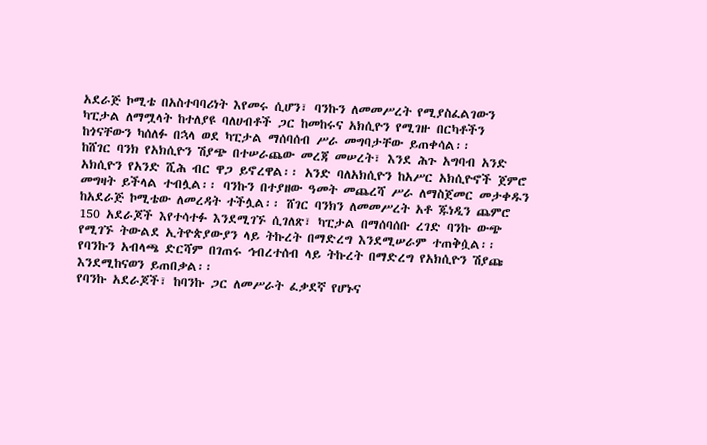አደራጅ ኮሚቴ በአስተባባሪነት እየመሩ ሲሆን፣ ባንኩን ለመመሥረት የሚያስፈልገውን ካፒታል ለማሟላት ከተለያዩ ባለሀብቶች ጋር ከመከሩና አክሲዮን የሚገዙ በርካቶችን ከጎናቸውን ካሰለፉ በኋላ ወደ ካፒታል ማሰባሰብ ሥራ መግባታቸው ይጠቀሳል፡፡
ከሸገር ባንክ የአክሲዮን ሽያጭ በተሠራጨው መረጃ መሠረት፣ እንደ ሕጉ አግባብ አንድ አክሲዮን የአንድ ሺሕ ብር ዋጋ ይኖረዋል፡፡ አንድ ባለአክሲዮን ከአሥር አክሲዮኖች ጀምሮ መግዛት ይችላል ተብሏል፡፡ ባንኩን በተያዘው ዓመት መጨረሻ ሥራ ለማስጀመር መታቀዱን ከአደራጅ ኮሚቴው ለመረዳት ተችሏል፡፡ ሸገር ባንክን ለመመሥረት አቶ ጁነዲን ጨምሮ 150 አደራጆች እየተሳተፉ እንደሚገኙ ሲገለጽ፣ ካፒታል በማሰባሰቡ ረገድ ባንኩ ውጭ የሚገኙ ትውልደ ኢትዮጵያውያን ላይ ትኩረት በማድረግ እንደሚሠራም ተጠቅሷል፡፡ የባንኩን አብላጫ ድርሻም በገጠሩ ኅብረተሰብ ላይ ትኩረት በማድረግ የአክሲዮን ሽያጩ እንደሚከናወን ይጠበቃል፡፡
የባንኩ አደራጆች፣ ከባንኩ ጋር ለመሥራት ፈቃደኛ የሆኑና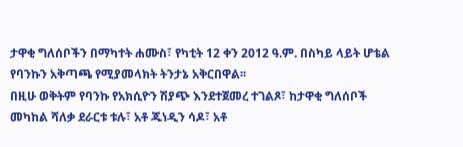ታዋቂ ግለሰቦችን በማካተት ሐሙስ፣ የካቲት 12 ቀን 2012 ዓ.ም. በስካይ ላይት ሆቴል የባንኩን አቅጣጫ የሚያመላክት ትንታኔ አቅርበዋል፡፡
በዚሁ ወቅትም የባንኩ የአክሲዮን ሽያጭ እንደተጀመረ ተገልጾ፣ ከታዋቂ ግለሰቦች መካከል ሻለቃ ደራርቱ ቱሉ፣ አቶ ጁነዲን ሳዶ፣ አቶ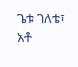ጌቱ ገለቴ፣ አቶ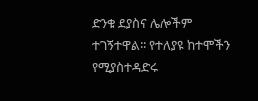ድንቁ ደያስና ሌሎችም ተገኝተዋል፡፡ የተለያዩ ከተሞችን የሚያስተዳድሩ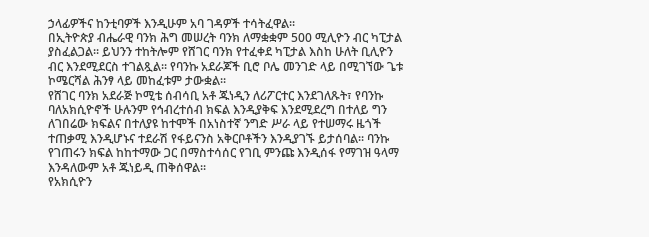ኃላፊዎችና ከንቲባዎች እንዲሁም አባ ገዳዎች ተሳትፈዋል፡፡
በኢትዮጵያ ብሔራዊ ባንክ ሕግ መሠረት ባንክ ለማቋቋም 500 ሚሊዮን ብር ካፒታል ያስፈልጋል፡፡ ይህንን ተከትሎም የሸገር ባንክ የተፈቀደ ካፒታል እስከ ሁለት ቢሊዮን ብር እንደሚደርስ ተገልጿል፡፡ የባንኩ አደራጆች ቢሮ ቦሌ መንገድ ላይ በሚገኘው ጌቱ ኮሜርሻል ሕንፃ ላይ መከፈቱም ታውቋል፡፡
የሸገር ባንክ አደራጅ ኮሚቴ ሰብሳቢ አቶ ጁነዲን ለሪፖርተር እንደገለጹት፣ የባንኩ ባለአክሲዮኖች ሁሉንም የኅብረተሰብ ክፍል እንዲያቅፍ እንደሚደረግ በተለይ ግን ለገበሬው ክፍልና በተለያዩ ከተሞች በአነስተኛ ንግድ ሥራ ላይ የተሠማሩ ዜጎች ተጠቃሚ እንዲሆኑና ተደራሽ የፋይናንስ አቅርቦቶችን እንዲያገኙ ይታሰባል፡፡ ባንኩ የገጠሩን ክፍል ከከተማው ጋር በማስተሳሰር የገቢ ምንጩ እንዲሰፋ የማገዝ ዓላማ እንዳለውም አቶ ጁነይዲ ጠቅሰዋል፡፡
የአክሲዮን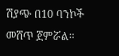ሽያጭ በ10 ባንኮች መሸጥ ጀምሯል።